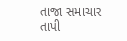તાજા સમાચાર
તાપી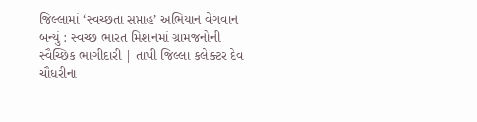જિલ્લામાં ‘સ્વચ્છતા સપ્તાહ’ અભિયાન વેગવાન બન્યું : સ્વચ્છ ભારત મિશનમાં ગ્રામજનોની સ્વૈચ્છિક ભાગીદારી | તાપી જિલ્લા કલેક્ટર દેવ ચૌધરીના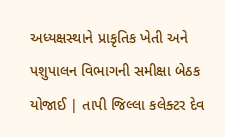અધ્યક્ષસ્થાને પ્રાકૃતિક ખેતી અને પશુપાલન વિભાગની સમીક્ષા બેઠક યોજાઈ | તાપી જિલ્લા કલેક્ટર દેવ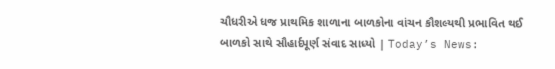ચૌધરીએ ધજ પ્રાથમિક શાળાના બાળકોના વાંચન કૌશલ્યથી પ્રભાવિત થઈ બાળકો સાથે સૌહાર્દપૂર્ણ સંવાદ સાધ્યો | Today’s News: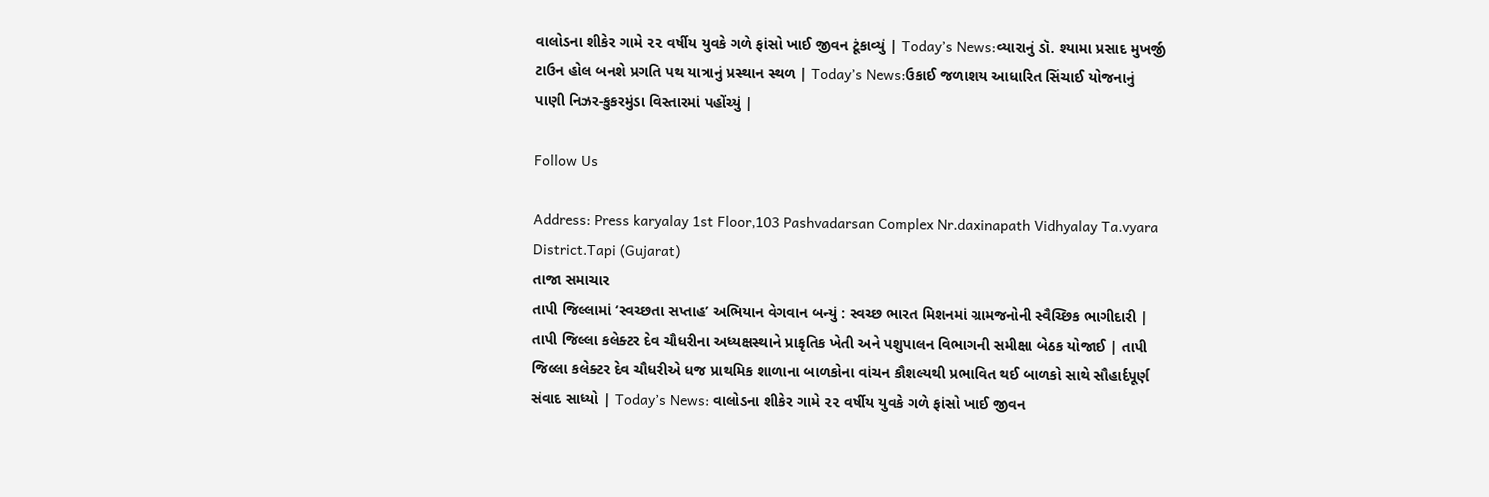વાલોડના શીકેર ગામે ૨૨ વર્ષીય યુવકે ગળે ફાંસો ખાઈ જીવન ટૂંકાવ્યું | Today’s News:વ્યારાનું ડૉ. શ્યામા પ્રસાદ મુખર્જી ટાઉન હોલ બનશે પ્રગતિ પથ યાત્રાનું પ્રસ્થાન સ્થળ | Today’s News:ઉકાઈ જળાશય આધારિત સિંચાઈ યોજનાનું પાણી નિઝર-કુકરમુંડા વિસ્તારમાં પહોંચ્યું |

Follow Us

Address: Press karyalay 1st Floor,103 Pashvadarsan Complex Nr.daxinapath Vidhyalay Ta.vyara District.Tapi (Gujarat)
તાજા સમાચાર
તાપી જિલ્લામાં ‘સ્વચ્છતા સપ્તાહ’ અભિયાન વેગવાન બન્યું : સ્વચ્છ ભારત મિશનમાં ગ્રામજનોની સ્વૈચ્છિક ભાગીદારી | તાપી જિલ્લા કલેક્ટર દેવ ચૌધરીના અધ્યક્ષસ્થાને પ્રાકૃતિક ખેતી અને પશુપાલન વિભાગની સમીક્ષા બેઠક યોજાઈ | તાપી જિલ્લા કલેક્ટર દેવ ચૌધરીએ ધજ પ્રાથમિક શાળાના બાળકોના વાંચન કૌશલ્યથી પ્રભાવિત થઈ બાળકો સાથે સૌહાર્દપૂર્ણ સંવાદ સાધ્યો | Today’s News: વાલોડના શીકેર ગામે ૨૨ વર્ષીય યુવકે ગળે ફાંસો ખાઈ જીવન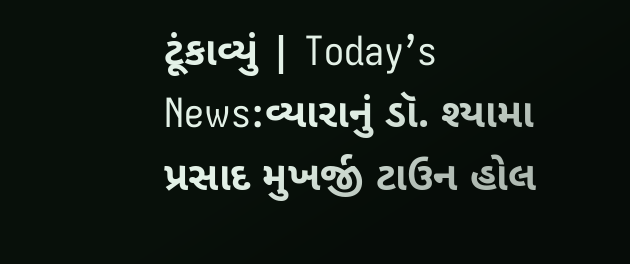ટૂંકાવ્યું | Today’s News:વ્યારાનું ડૉ. શ્યામા પ્રસાદ મુખર્જી ટાઉન હોલ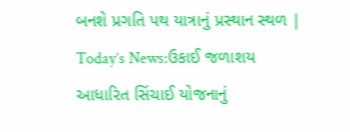બનશે પ્રગતિ પથ યાત્રાનું પ્રસ્થાન સ્થળ | Today’s News:ઉકાઈ જળાશય આધારિત સિંચાઈ યોજનાનું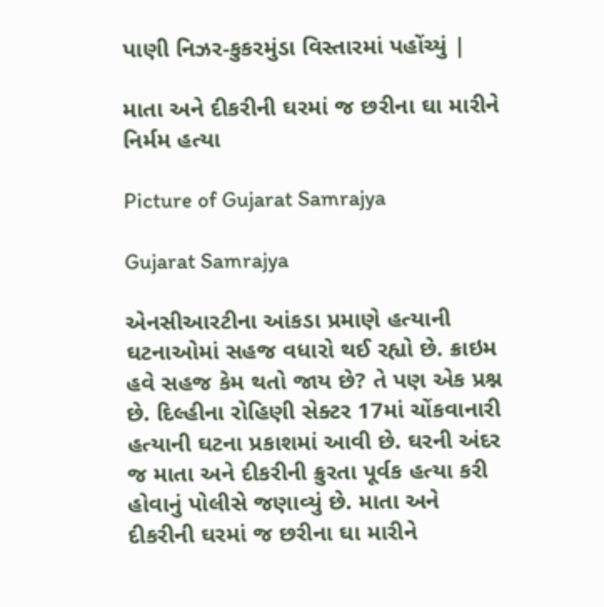પાણી નિઝર-કુકરમુંડા વિસ્તારમાં પહોંચ્યું |

માતા અને દીકરીની ઘરમાં જ છરીના ઘા મારીને નિર્મમ હત્યા

Picture of Gujarat Samrajya

Gujarat Samrajya

એનસીઆરટીના આંકડા પ્રમાણે હત્યાની ઘટનાઓમાં સહજ વધારો થઈ રહ્યો છે. ક્રાઇમ હવે સહજ કેમ થતો જાય છે? તે પણ એક પ્રશ્ન છે. દિલ્હીના રોહિણી સેક્ટર 17માં ચોંકવાનારી હત્યાની ઘટના પ્રકાશમાં આવી છે. ઘરની અંદર જ માતા અને દીકરીની ક્રુરતા પૂર્વક હત્યા કરી હોવાનું પોલીસે જણાવ્યું છે. માતા અને દીકરીની ઘરમાં જ છરીના ઘા મારીને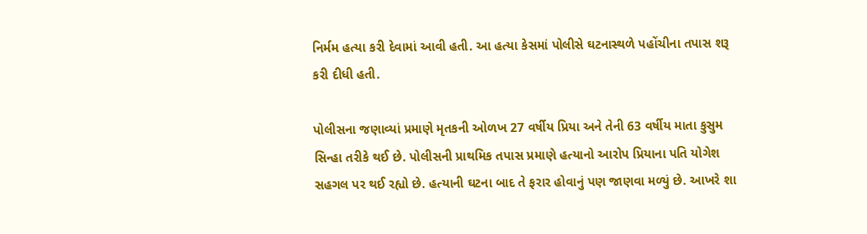નિર્મમ હત્યા કરી દેવામાં આવી હતી. આ હત્યા કેસમાં પોલીસે ઘટનાસ્થળે પહોંચીના તપાસ શરૂ કરી દીધી હતી.

પોલીસના જણાવ્યાં પ્રમાણે મૃતકની ઓળખ 27 વર્ષીય પ્રિયા અને તેની 63 વર્ષીય માતા કુસુમ સિન્હા તરીકે થઈ છે. પોલીસની પ્રાથમિક તપાસ પ્રમાણે હત્યાનો આરોપ પ્રિયાના પતિ યોગેશ સહગલ પર થઈ રહ્યો છે. હત્યાની ઘટના બાદ તે ફરાર હોવાનું પણ જાણવા મળ્યું છે. આખરે શા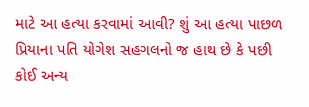માટે આ હત્યા કરવામાં આવી? શું આ હત્યા પાછળ પ્રિયાના પતિ યોગેશ સહગલનો જ હાથ છે કે પછી કોઈ અન્ય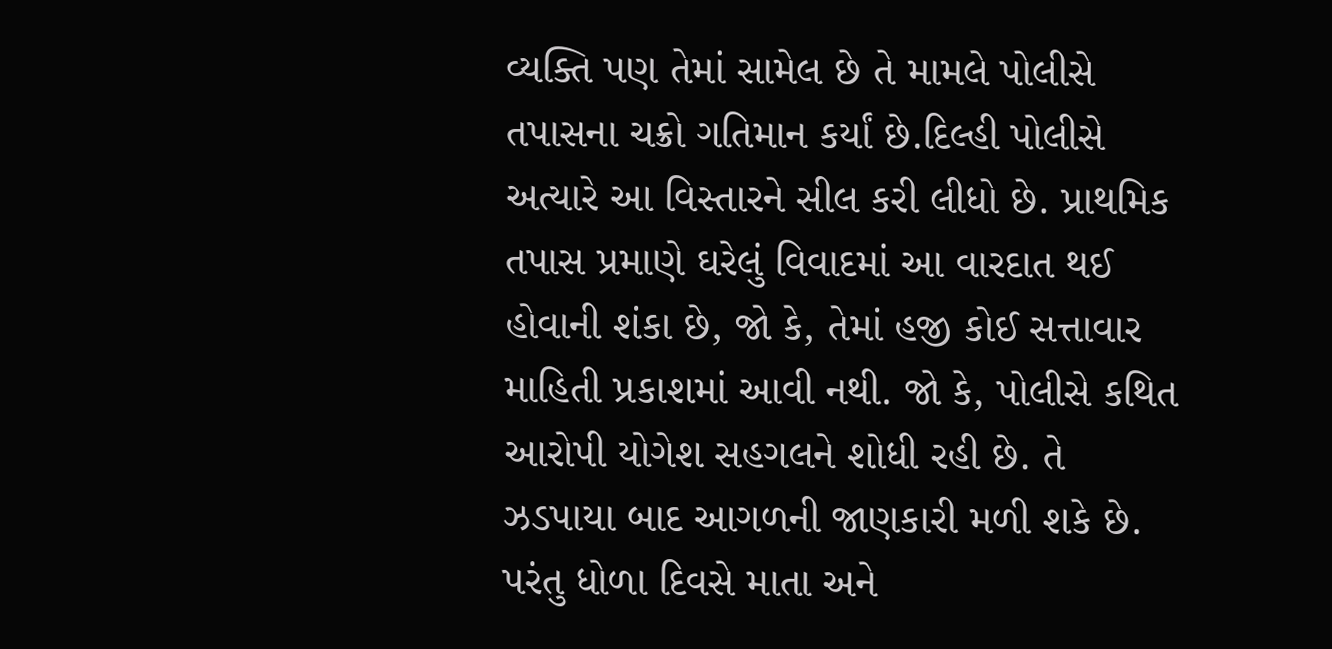વ્યક્તિ પણ તેમાં સામેલ છે તે મામલે પોલીસે તપાસના ચક્રો ગતિમાન કર્યાં છે.દિલ્હી પોલીસે અત્યારે આ વિસ્તારને સીલ કરી લીધો છે. પ્રાથમિક તપાસ પ્રમાણે ઘરેલું વિવાદમાં આ વારદાત થઈ હોવાની શંકા છે, જો કે, તેમાં હજી કોઈ સત્તાવાર માહિતી પ્રકાશમાં આવી નથી. જો કે, પોલીસે કથિત આરોપી યોગેશ સહગલને શોધી રહી છે. તે ઝડપાયા બાદ આગળની જાણકારી મળી શકે છે. પરંતુ ધોળા દિવસે માતા અને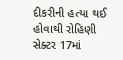દીકરીની હત્યા થઈ હોવાથી રોહિણી સેક્ટર 17માં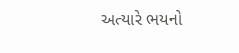અત્યારે ભયનો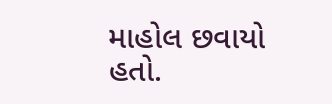માહોલ છવાયો હતો.